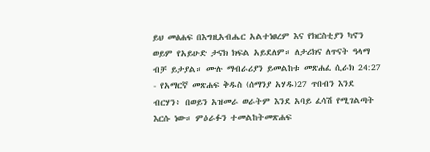ይህ መፅሐፍ በእግዚአብሔር አልተነፀረም እና የክርስቲያን ካኖን ወይም የአይሁድ ታናክ ክፍል አይደለም። ለታሪክና ለጥናት ዓላማ ብቻ ይታያል። ሙሉ ማብራሪያን ይመልከቱ መጽሐፈ ሲራክ 24:27 - የአማርኛ መጽሐፍ ቅዱስ (ሰማንያ አሃዱ)27 ጥበብን እንደ ብርሃን፥ በወይን አዝመራ ወራትም እንደ አባይ ፈሳሽ የሚገልጣት እርሱ ነው። ምዕራፉን ተመልከትመጽሐፍ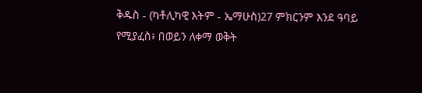ቅዱስ - (ካቶሊካዊ እትም - ኤማሁስ)27 ምክርንም እንደ ዓባይ የሚያፈስ፥ በወይን ለቀማ ወቅት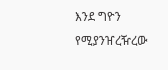እንደ ግዮን የሚያንዠረዥረው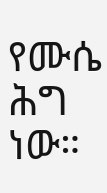የሙሴ ሕግ ነው።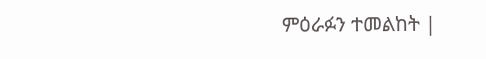ምዕራፉን ተመልከት |